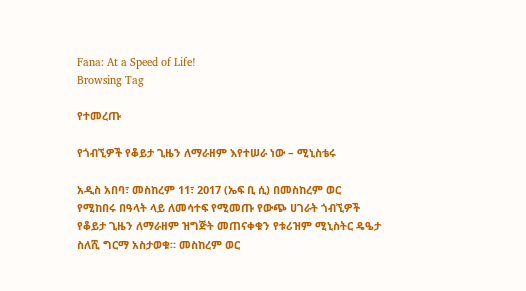Fana: At a Speed of Life!
Browsing Tag

የተመረጡ

የጎብኚዎች የቆይታ ጊዜን ለማራዘም እየተሠራ ነው – ሚኒስቴሩ

አዲስ አበባ፣ መስከረም 11፣ 2017 (ኤፍ ቢ ሲ) በመስከረም ወር የሚከበሩ በዓላት ላይ ለመሳተፍ የሚመጡ የውጭ ሀገራት ጎብኚዎች የቆይታ ጊዜን ለማራዘም ዝግጅት መጠናቀቁን የቱሪዝም ሚኒስትር ዴዔታ ስለሺ ግርማ አስታወቁ፡፡ መስከረም ወር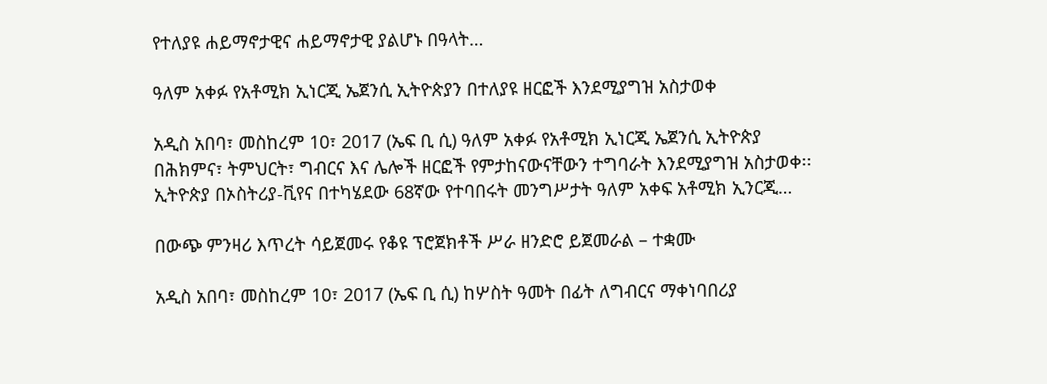የተለያዩ ሐይማኖታዊና ሐይማኖታዊ ያልሆኑ በዓላት…

ዓለም አቀፉ የአቶሚክ ኢነርጂ ኤጀንሲ ኢትዮጵያን በተለያዩ ዘርፎች እንደሚያግዝ አስታወቀ

አዲስ አበባ፣ መስከረም 10፣ 2017 (ኤፍ ቢ ሲ) ዓለም አቀፉ የአቶሚክ ኢነርጂ ኤጀንሲ ኢትዮጵያ በሕክምና፣ ትምህርት፣ ግብርና እና ሌሎች ዘርፎች የምታከናውናቸውን ተግባራት እንደሚያግዝ አስታወቀ፡፡ ኢትዮጵያ በኦስትሪያ-ቪየና በተካሄደው 68ኛው የተባበሩት መንግሥታት ዓለም አቀፍ አቶሚክ ኢንርጂ…

በውጭ ምንዛሪ እጥረት ሳይጀመሩ የቆዩ ፕሮጀክቶች ሥራ ዘንድሮ ይጀመራል – ተቋሙ

አዲስ አበባ፣ መስከረም 10፣ 2017 (ኤፍ ቢ ሲ) ከሦስት ዓመት በፊት ለግብርና ማቀነባበሪያ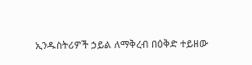ኢንዱስትሪዎች ኃይል ለማቅረብ በዕቅድ ተይዘው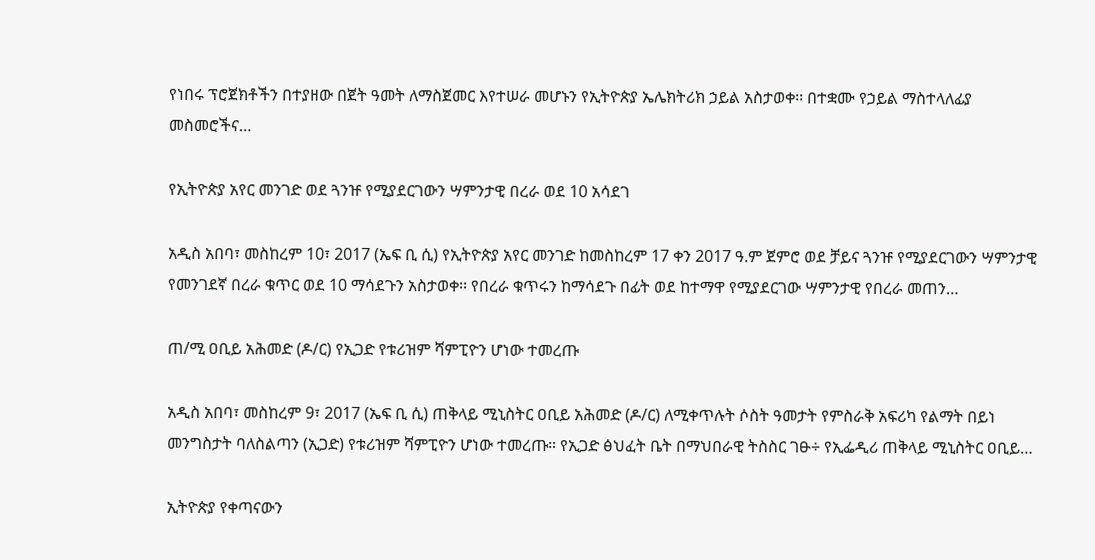የነበሩ ፕሮጀክቶችን በተያዘው በጀት ዓመት ለማስጀመር እየተሠራ መሆኑን የኢትዮጵያ ኤሌክትሪክ ኃይል አስታወቀ፡፡ በተቋሙ የኃይል ማስተላለፊያ መስመሮችና…

የኢትዮጵያ አየር መንገድ ወደ ጓንዡ የሚያደርገውን ሣምንታዊ በረራ ወደ 10 አሳደገ

አዲስ አበባ፣ መስከረም 10፣ 2017 (ኤፍ ቢ ሲ) የኢትዮጵያ አየር መንገድ ከመስከረም 17 ቀን 2017 ዓ.ም ጀምሮ ወደ ቻይና ጓንዡ የሚያደርገውን ሣምንታዊ የመንገደኛ በረራ ቁጥር ወደ 10 ማሳደጉን አስታወቀ፡፡ የበረራ ቁጥሩን ከማሳደጉ በፊት ወደ ከተማዋ የሚያደርገው ሣምንታዊ የበረራ መጠን…

ጠ/ሚ ዐቢይ አሕመድ (ዶ/ር) የኢጋድ የቱሪዝም ሻምፒዮን ሆነው ተመረጡ

አዲስ አበባ፣ መስከረም 9፣ 2017 (ኤፍ ቢ ሲ) ጠቅላይ ሚኒስትር ዐቢይ አሕመድ (ዶ/ር) ለሚቀጥሉት ሶስት ዓመታት የምስራቅ አፍሪካ የልማት በይነ መንግስታት ባለስልጣን (ኢጋድ) የቱሪዝም ሻምፒዮን ሆነው ተመረጡ። የኢጋድ ፅህፈት ቤት በማህበራዊ ትስስር ገፁ÷ የኢፌዲሪ ጠቅላይ ሚኒስትር ዐቢይ…

ኢትዮጵያ የቀጣናውን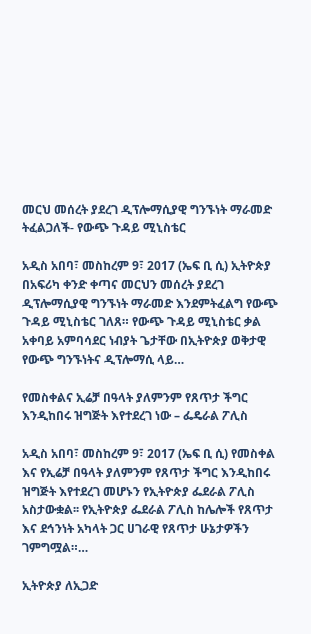መርህ መሰረት ያደረገ ዲፕሎማሲያዊ ግንኙነት ማራመድ ትፈልጋለች- የውጭ ጉዳይ ሚኒስቴር

አዲስ አበባ፣ መስከረም 9፣ 2017 (ኤፍ ቢ ሲ) ኢትዮጵያ በአፍሪካ ቀንድ ቀጣና መርህን መሰረት ያደረገ ዲፕሎማሲያዊ ግንኙነት ማራመድ እንደምትፈልግ የውጭ ጉዳይ ሚኒስቴር ገለጸ። የውጭ ጉዳይ ሚኒስቴር ቃል አቀባይ አምባሳደር ነብያት ጌታቸው በኢትዮጵያ ወቅታዊ የውጭ ግንኙነትና ዲፕሎማሲ ላይ…

የመስቀልና ኢሬቻ በዓላት ያለምንም የጸጥታ ችግር እንዲከበሩ ዝግጅት እየተደረገ ነው – ፌዴራል ፖሊስ

አዲስ አበባ፣ መስከረም 9፣ 2017 (ኤፍ ቢ ሲ) የመስቀል እና የኢሬቻ በዓላት ያለምንም የጸጥታ ችግር እንዲከበሩ ዝግጅት እየተደረገ መሆኑን የኢትዮጵያ ፌደራል ፖሊስ አስታውቋል፡፡ የኢትዮጵያ ፌደራል ፖሊስ ከሌሎች የጸጥታ እና ደኅንነት አካላት ጋር ሀገራዊ የጸጥታ ሁኔታዎችን ገምግሟል።…

ኢትዮጵያ ለኢጋድ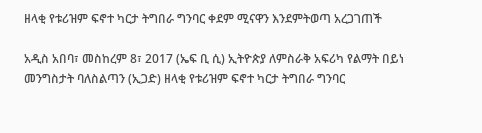ዘላቂ የቱሪዝም ፍኖተ ካርታ ትግበራ ግንባር ቀደም ሚናዋን እንደምትወጣ አረጋገጠች

አዲስ አበባ፣ መስከረም 8፣ 2017 (ኤፍ ቢ ሲ) ኢትዮጵያ ለምስራቅ አፍሪካ የልማት በይነ መንግስታት ባለስልጣን (ኢጋድ) ዘላቂ የቱሪዝም ፍኖተ ካርታ ትግበራ ግንባር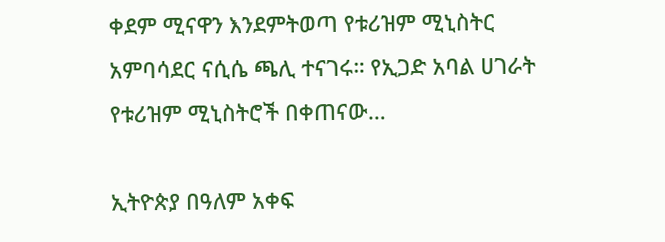ቀደም ሚናዋን እንደምትወጣ የቱሪዝም ሚኒስትር አምባሳደር ናሲሴ ጫሊ ተናገሩ። የኢጋድ አባል ሀገራት የቱሪዝም ሚኒስትሮች በቀጠናው…

ኢትዮጵያ በዓለም አቀፍ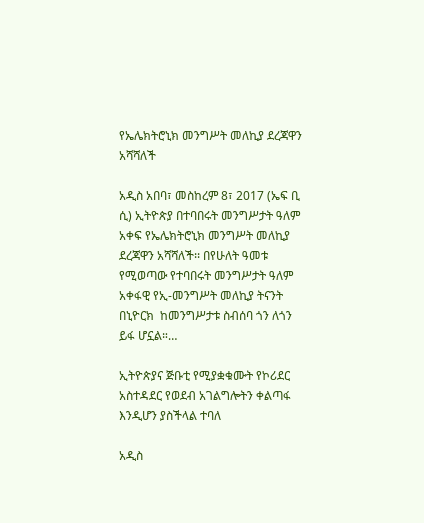የኤሌክትሮኒክ መንግሥት መለኪያ ደረጃዋን አሻሻለች

አዲስ አበባ፣ መስከረም 8፣ 2017 (ኤፍ ቢ ሲ) ኢትዮጵያ በተባበሩት መንግሥታት ዓለም አቀፍ የኤሌክትሮኒክ መንግሥት መለኪያ ደረጃዋን አሻሻለች፡፡ በየሁለት ዓመቱ የሚወጣው የተባበሩት መንግሥታት ዓለም አቀፋዊ የኢ-መንግሥት መለኪያ ትናንት በኒዮርክ  ከመንግሥታቱ ስብሰባ ጎን ለጎን ይፋ ሆኗል።…

ኢትዮጵያና ጅቡቲ የሚያቋቁሙት የኮሪደር አስተዳደር የወደብ አገልግሎትን ቀልጣፋ እንዲሆን ያስችላል ተባለ

አዲስ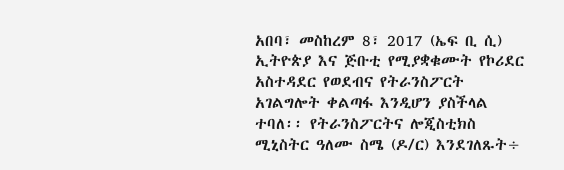አበባ፣ መስከረም 8፣ 2017 (ኤፍ ቢ ሲ) ኢትዮጵያ እና ጅቡቲ የሚያቋቁሙት የኮሪደር አስተዳደር የወደብና የትራንስፖርት አገልግሎት ቀልጣፋ እንዲሆን ያስችላል ተባለ፡፡ የትራንስፖርትና ሎጂስቲክስ ሚኒስትር ዓለሙ ስሜ (ዶ/ር) እንደገለጹት÷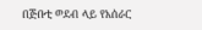በጅቡቲ ወደብ ላይ የአሰራር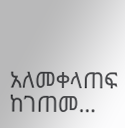አለመቀላጠፍ ከገጠመ…